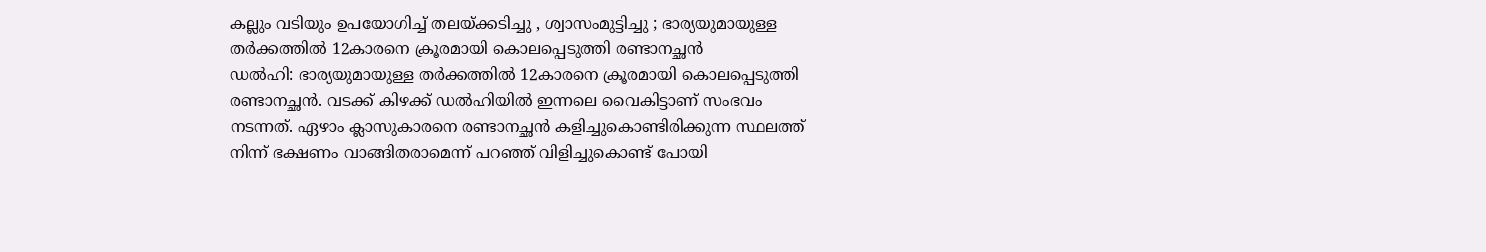കല്ലും വടിയും ഉപയോഗിച്ച് തലയ്ക്കടിച്ചു , ശ്വാസംമുട്ടിച്ചു ; ഭാര്യയുമായുള്ള തർക്കത്തിൽ 12കാരനെ ക്രൂരമായി കൊലപ്പെടുത്തി രണ്ടാനച്ഛൻ
ഡൽഹി: ഭാര്യയുമായുള്ള തർക്കത്തിൽ 12കാരനെ ക്രൂരമായി കൊലപ്പെടുത്തി രണ്ടാനച്ഛൻ. വടക്ക് കിഴക്ക് ഡൽഹിയിൽ ഇന്നലെ വൈകിട്ടാണ് സംഭവം നടന്നത്. ഏഴാം ക്ലാസുകാരനെ രണ്ടാനച്ഛൻ കളിച്ചുകൊണ്ടിരിക്കുന്ന സ്ഥലത്ത് നിന്ന് ഭക്ഷണം വാങ്ങിതരാമെന്ന് പറഞ്ഞ് വിളിച്ചുകൊണ്ട് പോയി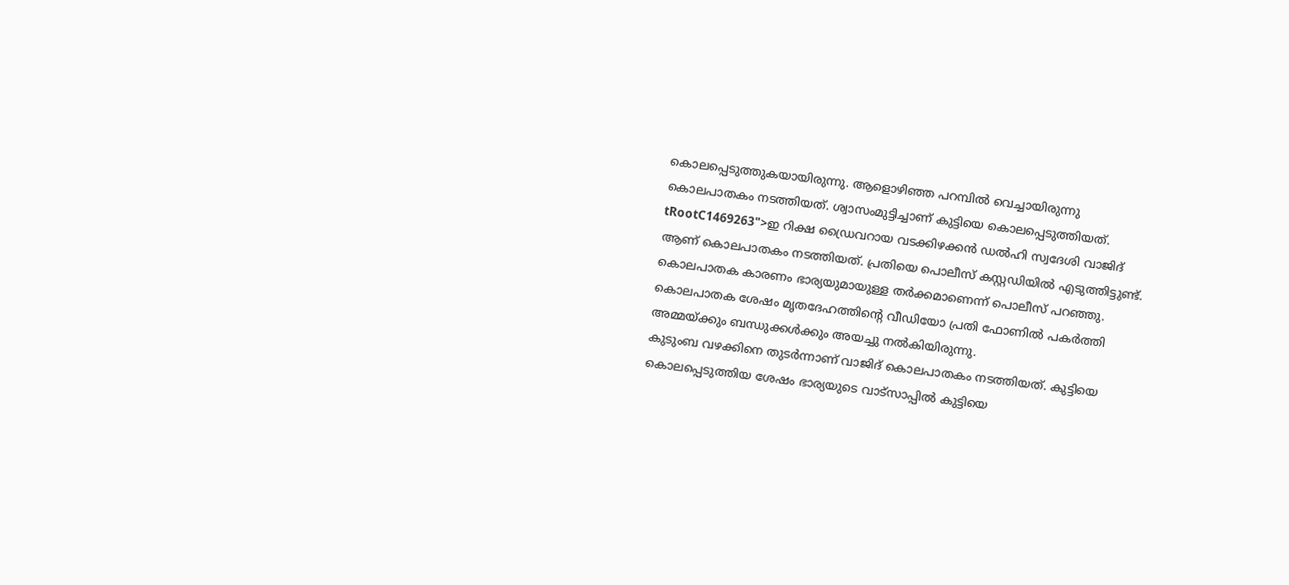കൊലപ്പെടുത്തുകയായിരുന്നു. ആളൊഴിഞ്ഞ പറമ്പിൽ വെച്ചായിരുന്നു കൊലപാതകം നടത്തിയത്. ശ്വാസംമുട്ടിച്ചാണ് കുട്ടിയെ കൊലപ്പെടുത്തിയത്.
tRootC1469263">ഇ റിക്ഷ ഡ്രൈവറായ വടക്കിഴക്കൻ ഡൽഹി സ്വദേശി വാജിദ് ആണ് കൊലപാതകം നടത്തിയത്. പ്രതിയെ പൊലീസ് കസ്റ്റഡിയിൽ എടുത്തിട്ടുണ്ട്. കൊലപാതക കാരണം ഭാര്യയുമായുള്ള തർക്കമാണെന്ന് പൊലീസ് പറഞ്ഞു. കൊലപാതക ശേഷം മൃതദേഹത്തിന്റെ വീഡിയോ പ്രതി ഫോണിൽ പകർത്തി അമ്മയ്ക്കും ബന്ധുക്കൾക്കും അയച്ചു നൽകിയിരുന്നു.
കുടുംബ വഴക്കിനെ തുടർന്നാണ് വാജിദ് കൊലപാതകം നടത്തിയത്. കുട്ടിയെ കൊലപ്പെടുത്തിയ ശേഷം ഭാര്യയുടെ വാട്സാപ്പിൽ കുട്ടിയെ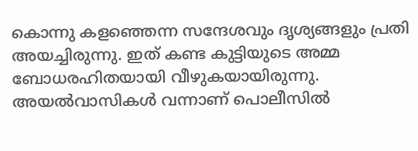കൊന്നു കളഞ്ഞെന്ന സന്ദേശവും ദൃശ്യങ്ങളും പ്രതി അയച്ചിരുന്നു. ഇത് കണ്ട കുട്ടിയുടെ അമ്മ ബോധരഹിതയായി വീഴുകയായിരുന്നു. അയൽവാസികൾ വന്നാണ് പൊലീസിൽ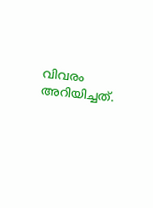വിവരം അറിയിച്ചത്.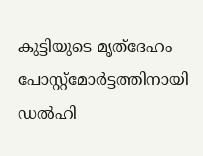കുട്ടിയുടെ മൃത്ദേഹം പോസ്റ്റ്മോർട്ടത്തിനായി ഡൽഹി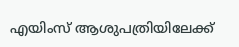എയിംസ് ആശുപത്രിയിലേക്ക്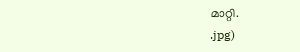മാറ്റി.
.jpg)